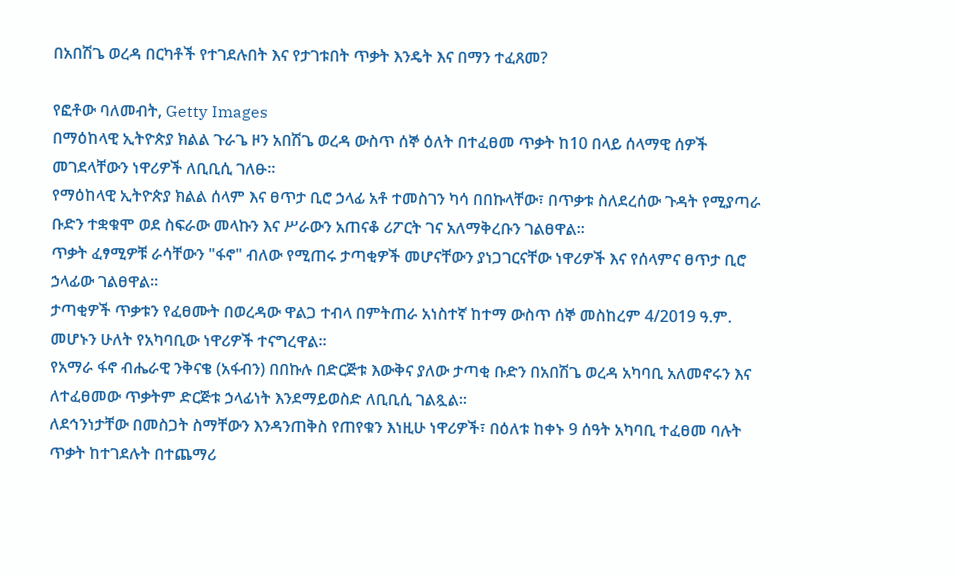በአበሽጌ ወረዳ በርካቶች የተገደሉበት እና የታገቱበት ጥቃት እንዴት እና በማን ተፈጸመ?

የፎቶው ባለመብት, Getty Images
በማዕከላዊ ኢትዮጵያ ክልል ጉራጌ ዞን አበሽጌ ወረዳ ውስጥ ሰኞ ዕለት በተፈፀመ ጥቃት ከ10 በላይ ሰላማዊ ሰዎች መገደላቸውን ነዋሪዎች ለቢቢሲ ገለፁ።
የማዕከላዊ ኢትዮጵያ ክልል ሰላም እና ፀጥታ ቢሮ ኃላፊ አቶ ተመስገን ካሳ በበኩላቸው፣ በጥቃቱ ስለደረሰው ጉዳት የሚያጣራ ቡድን ተቋቁሞ ወደ ስፍራው መላኩን እና ሥራውን አጠናቆ ሪፖርት ገና አለማቅረቡን ገልፀዋል።
ጥቃት ፈፃሚዎቹ ራሳቸውን "ፋኖ" ብለው የሚጠሩ ታጣቂዎች መሆናቸውን ያነጋገርናቸው ነዋሪዎች እና የሰላምና ፀጥታ ቢሮ ኃላፊው ገልፀዋል።
ታጣቂዎች ጥቃቱን የፈፀሙት በወረዳው ዋልጋ ተብላ በምትጠራ አነስተኛ ከተማ ውስጥ ሰኞ መስከረም 4/2019 ዓ.ም. መሆኑን ሁለት የአካባቢው ነዋሪዎች ተናግረዋል።
የአማራ ፋኖ ብሔራዊ ንቅናቄ (አፋብን) በበኩሉ በድርጅቱ እውቅና ያለው ታጣቂ ቡድን በአበሽጌ ወረዳ አካባቢ አለመኖሩን እና ለተፈፀመው ጥቃትም ድርጅቱ ኃላፊነት እንደማይወስድ ለቢቢሲ ገልጿል።
ለደኅንነታቸው በመስጋት ስማቸውን እንዳንጠቅስ የጠየቁን እነዚሁ ነዋሪዎች፣ በዕለቱ ከቀኑ 9 ሰዓት አካባቢ ተፈፀመ ባሉት ጥቃት ከተገደሉት በተጨማሪ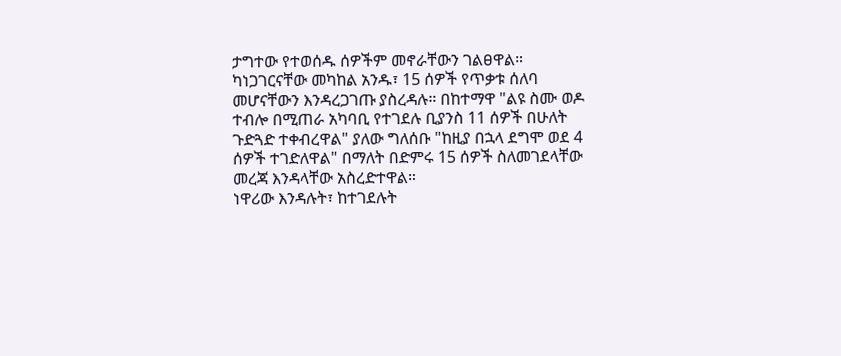ታግተው የተወሰዱ ሰዎችም መኖራቸውን ገልፀዋል።
ካነጋገርናቸው መካከል አንዱ፣ 15 ሰዎች የጥቃቱ ሰለባ መሆናቸውን እንዳረጋገጡ ያስረዳሉ። በከተማዋ "ልዩ ስሙ ወዶ ተብሎ በሚጠራ አካባቢ የተገደሉ ቢያንስ 11 ሰዎች በሁለት ጉድጓድ ተቀብረዋል" ያለው ግለሰቡ "ከዚያ በኋላ ደግሞ ወደ 4 ሰዎች ተገድለዋል" በማለት በድምሩ 15 ሰዎች ስለመገደላቸው መረጃ እንዳላቸው አስረድተዋል።
ነዋሪው እንዳሉት፣ ከተገደሉት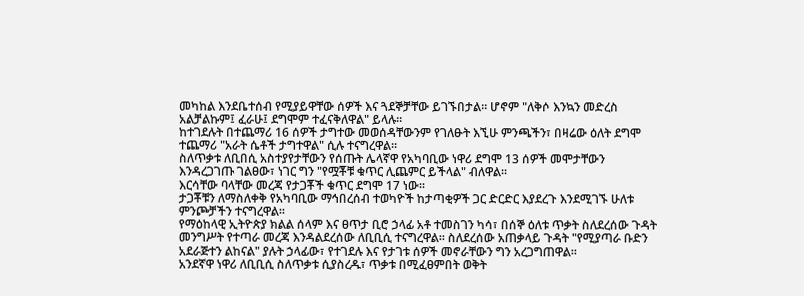መካከል እንደቤተሰብ የሚያይዋቸው ሰዎች እና ጓደኞቻቸው ይገኙበታል። ሆኖም "ለቅሶ እንኳን መድረስ አልቻልኩም፤ ፈራሁ፤ ደግሞም ተፈናቅለዋል" ይላሉ።
ከተገደሉት በተጨማሪ 16 ሰዎች ታግተው መወሰዳቸውንም የገለፁት እኚሁ ምንጫችን፣ በዛሬው ዕለት ደግሞ ተጨማሪ "አራት ሴቶች ታግተዋል" ሲሉ ተናግረዋል።
ስለጥቃቱ ለቢበሲ አስተያየታቸውን የሰጡት ሌላኛዋ የአካባቢው ነዋሪ ደግሞ 13 ሰዎች መሞታቸውን እንዳረጋገጡ ገልፀው፣ ነገር ግን "የሟቾቹ ቁጥር ሊጨምር ይችላል" ብለዋል።
እርሳቸው ባላቸው መረጃ የታጋቾች ቁጥር ደግሞ 17 ነው።
ታጋቾቹን ለማስለቀቅ የአካባቢው ማኅበረሰብ ተወካዮች ከታጣቂዎች ጋር ድርድር እያደረጉ እንደሚገኙ ሁለቱ ምንጮቻችን ተናግረዋል።
የማዕከላዊ ኢትዮጵያ ክልል ሰላም እና ፀጥታ ቢሮ ኃላፊ አቶ ተመስገን ካሳ፣ በሰኞ ዕለቱ ጥቃት ስለደረሰው ጉዳት መንግሥት የተጣራ መረጃ እንዳልደረሰው ለቢቢሲ ተናግረዋል። ስለደረሰው አጠቃላይ ጉዳት "የሚያጣራ ቡድን አደራጅተን ልከናል" ያሉት ኃላፊው፣ የተገደሉ እና የታገቱ ሰዎች መኖራቸውን ግን አረጋግጠዋል።
አንደኛዋ ነዋሪ ለቢቢሲ ስለጥቃቱ ሲያስረዱ፣ ጥቃቱ በሚፈፀምበት ወቅት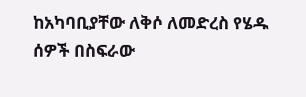ከአካባቢያቸው ለቅሶ ለመድረስ የሄዱ ሰዎች በስፍራው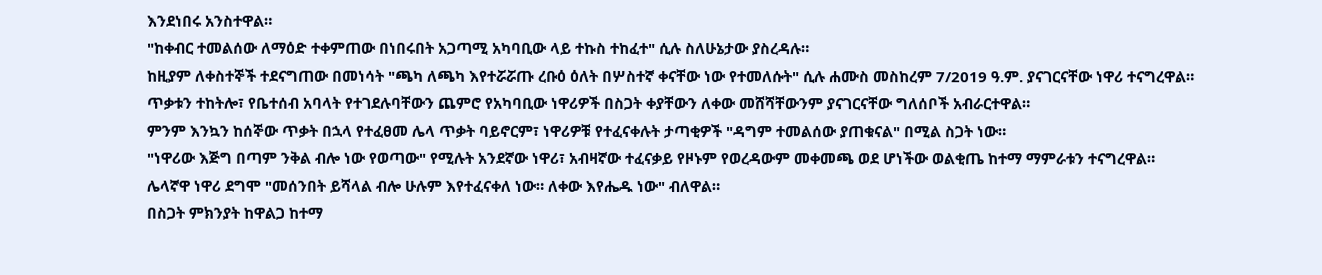እንደነበሩ አንስተዋል።
"ከቀብር ተመልሰው ለማዕድ ተቀምጠው በነበሩበት አጋጣሚ አካባቢው ላይ ተኩስ ተከፈተ" ሲሉ ስለሁኔታው ያስረዳሉ።
ከዚያም ለቀስተኞች ተደናግጠው በመነሳት "ጫካ ለጫካ እየተሯሯጡ ረቡዕ ዕለት በሦስተኛ ቀናቸው ነው የተመለሱት" ሲሉ ሐሙስ መስከረም 7/2019 ዓ.ም. ያናገርናቸው ነዋሪ ተናግረዋል።
ጥቃቱን ተከትሎ፣ የቤተሰብ አባላት የተገደሉባቸውን ጨምሮ የአካባቢው ነዋሪዎች በስጋት ቀያቸውን ለቀው መሸሻቸውንም ያናገርናቸው ግለሰቦች አብራርተዋል።
ምንም እንኳን ከሰኞው ጥቃት በኋላ የተፈፀመ ሌላ ጥቃት ባይኖርም፣ ነዋሪዎቹ የተፈናቀሉት ታጣቂዎች "ዳግም ተመልሰው ያጠቁናል" በሚል ስጋት ነው።
"ነዋሪው እጅግ በጣም ንቅል ብሎ ነው የወጣው" የሚሉት አንደኛው ነዋሪ፣ አብዛኛው ተፈናቃይ የዞኑም የወረዳውም መቀመጫ ወደ ሆነችው ወልቂጤ ከተማ ማምራቱን ተናግረዋል።
ሌላኛዋ ነዋሪ ደግሞ "መሰንበት ይሻላል ብሎ ሁሉም እየተፈናቀለ ነው። ለቀው እየሔዱ ነው" ብለዋል።
በስጋት ምክንያት ከዋልጋ ከተማ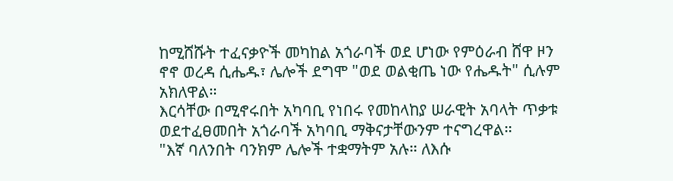ከሚሸሹት ተፈናቃዮች መካከል አጎራባች ወደ ሆነው የምዕራብ ሸዋ ዞን ኖኖ ወረዳ ሲሔዱ፣ ሌሎች ደግሞ "ወደ ወልቂጤ ነው የሔዱት" ሲሉም አክለዋል።
እርሳቸው በሚኖሩበት አካባቢ የነበሩ የመከላከያ ሠራዊት አባላት ጥቃቱ ወደተፈፀመበት አጎራባች አካባቢ ማቅናታቸውንም ተናግረዋል።
"እኛ ባለንበት ባንክም ሌሎች ተቋማትም አሉ። ለእሱ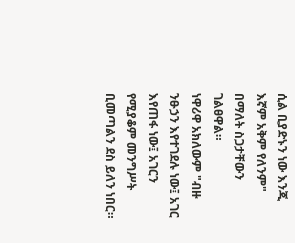ሲል ቢያድኑን ነው እንጂ እኛም አቅም የለንም" በማለት ስጋታቸውን ገልፀዋል።
ነዋሪዋ አክለውም "ብዙ ንፁኃን እየተገደሉ ነው፤ አገር እየጠፋ ነው፤ አገርን የሚያቆም መንግሥት ቢመጣልን ደስ ይለን ነበር።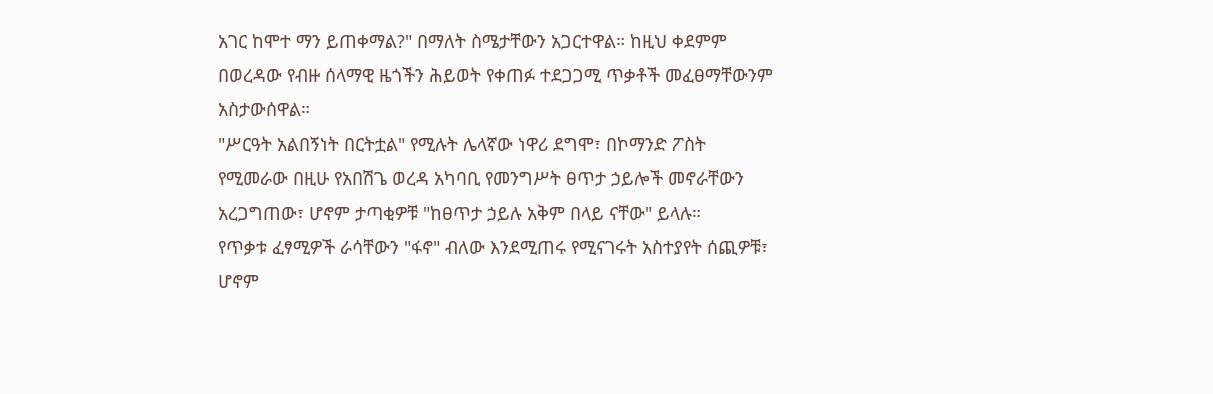አገር ከሞተ ማን ይጠቀማል?" በማለት ስሜታቸውን አጋርተዋል። ከዚህ ቀደምም በወረዳው የብዙ ሰላማዊ ዜጎችን ሕይወት የቀጠፉ ተደጋጋሚ ጥቃቶች መፈፀማቸውንም አስታውሰዋል።
"ሥርዓት አልበኝነት በርትቷል" የሚሉት ሌላኛው ነዋሪ ደግሞ፣ በኮማንድ ፖስት የሚመራው በዚሁ የአበሽጌ ወረዳ አካባቢ የመንግሥት ፀጥታ ኃይሎች መኖራቸውን አረጋግጠው፣ ሆኖም ታጣቂዎቹ "ከፀጥታ ኃይሉ አቅም በላይ ናቸው" ይላሉ።
የጥቃቱ ፈፃሚዎች ራሳቸውን "ፋኖ" ብለው እንደሚጠሩ የሚናገሩት አስተያየት ሰጪዎቹ፣ ሆኖም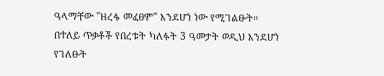ዓላማቸው "ዘረፋ መፈፀም" እንደሆነ ነው የሚገልፁት።
በተለይ ጥቃቶች የበረቱት ካለፉት 3 ዓመታት ወዲህ እንደሆነ የገለፁት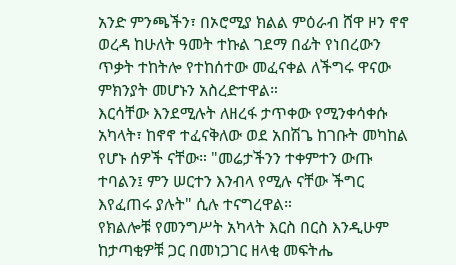አንድ ምንጫችን፣ በኦሮሚያ ክልል ምዕራብ ሸዋ ዞን ኖኖ ወረዳ ከሁለት ዓመት ተኩል ገደማ በፊት የነበረውን ጥቃት ተከትሎ የተከሰተው መፈናቀል ለችግሩ ዋናው ምክንያት መሆኑን አስረድተዋል።
እርሳቸው እንደሚሉት ለዘረፋ ታጥቀው የሚንቀሳቀሱ አካላት፣ ከኖኖ ተፈናቅለው ወደ አበሽጌ ከገቡት መካከል የሆኑ ሰዎች ናቸው። "መሬታችንን ተቀምተን ውጡ ተባልን፤ ምን ሠርተን እንብላ የሚሉ ናቸው ችግር እየፈጠሩ ያሉት" ሲሉ ተናግረዋል።
የክልሎቹ የመንግሥት አካላት እርስ በርስ እንዲሁም ከታጣቂዎቹ ጋር በመነጋገር ዘላቂ መፍትሔ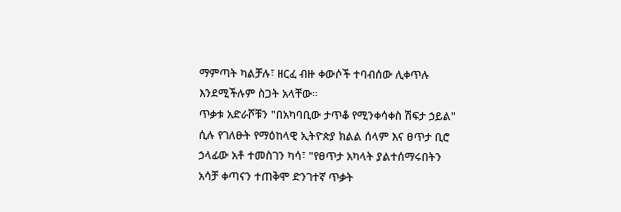ማምጣት ካልቻሉ፣ ዘርፈ ብዙ ቀውሶች ተባብሰው ሊቀጥሉ እንደሚችሉም ስጋት አላቸው።
ጥቃቱ አድራሾቹን "በአካባቢው ታጥቆ የሚንቀሳቀስ ሽፍታ ኃይል" ሲሉ የገለፁት የማዕከላዊ ኢትዮጵያ ክልል ሰላም እና ፀጥታ ቢሮ ኃላፊው አቶ ተመስገን ካሳ፣ "የፀጥታ አካላት ያልተሰማሩበትን አሳቻ ቀጣናን ተጠቅሞ ድንገተኛ ጥቃት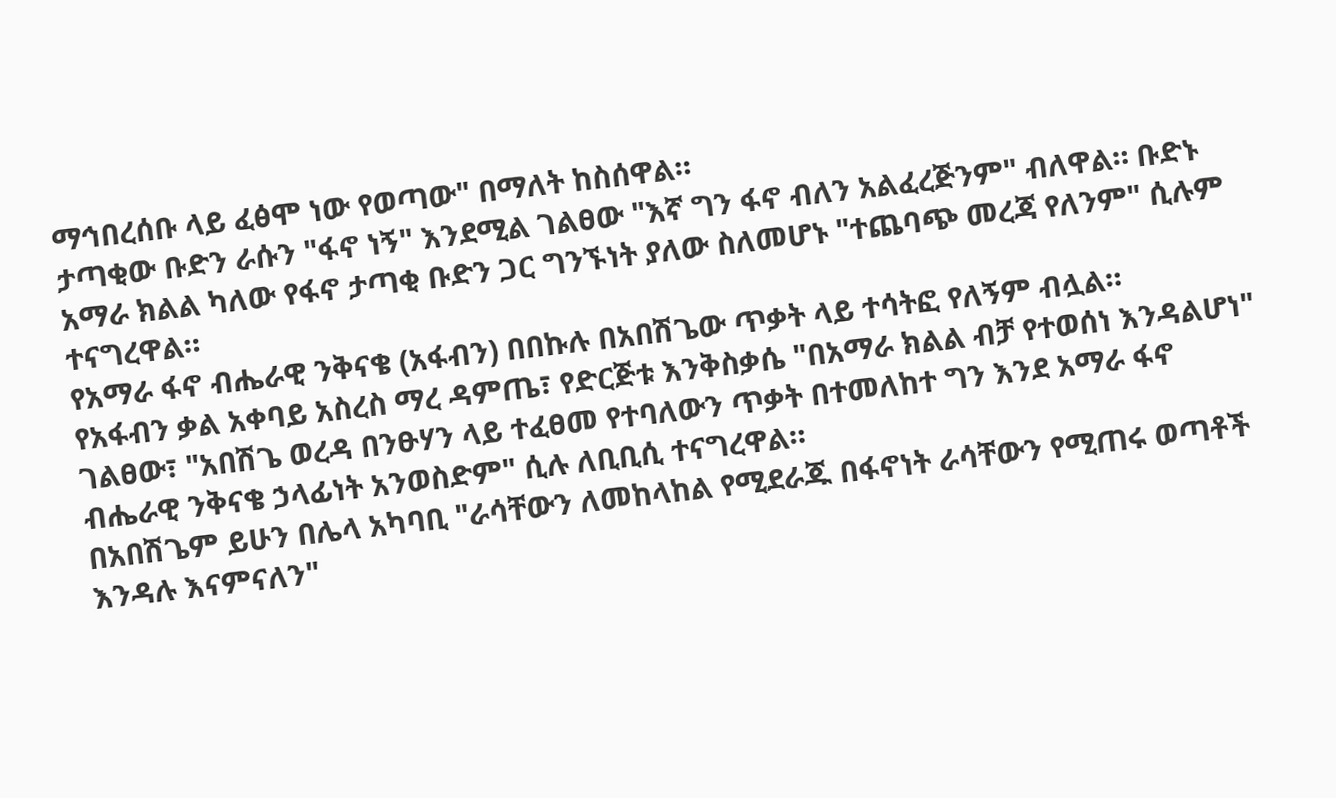ማኅበረሰቡ ላይ ፈፅሞ ነው የወጣው" በማለት ከስሰዋል።
ታጣቂው ቡድን ራሱን "ፋኖ ነኝ" እንደሚል ገልፀው "እኛ ግን ፋኖ ብለን አልፈረጅንም" ብለዋል። ቡድኑ አማራ ክልል ካለው የፋኖ ታጣቂ ቡድን ጋር ግንኙነት ያለው ስለመሆኑ "ተጨባጭ መረጃ የለንም" ሲሉም ተናግረዋል።
የአማራ ፋኖ ብሔራዊ ንቅናቄ (አፋብን) በበኩሉ በአበሽጌው ጥቃት ላይ ተሳትፎ የለኝም ብሏል።
የአፋብን ቃል አቀባይ አስረስ ማረ ዳምጤ፣ የድርጅቱ እንቅስቃሴ "በአማራ ክልል ብቻ የተወሰነ እንዳልሆነ" ገልፀው፣ "አበሽጌ ወረዳ በንፁሃን ላይ ተፈፀመ የተባለውን ጥቃት በተመለከተ ግን እንደ አማራ ፋኖ ብሔራዊ ንቅናቄ ኃላፊነት አንወስድም" ሲሉ ለቢቢሲ ተናግረዋል።
በአበሽጌም ይሁን በሌላ አካባቢ "ራሳቸውን ለመከላከል የሚደራጁ በፋኖነት ራሳቸውን የሚጠሩ ወጣቶች እንዳሉ እናምናለን"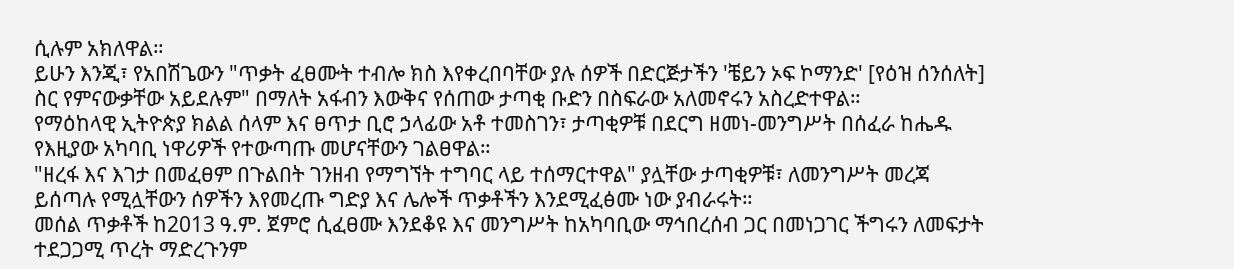ሲሉም አክለዋል።
ይሁን እንጂ፣ የአበሽጌውን "ጥቃት ፈፀሙት ተብሎ ክስ እየቀረበባቸው ያሉ ሰዎች በድርጅታችን 'ቼይን ኦፍ ኮማንድ' [የዕዝ ሰንሰለት] ስር የምናውቃቸው አይደሉም" በማለት አፋብን እውቅና የሰጠው ታጣቂ ቡድን በስፍራው አለመኖሩን አስረድተዋል።
የማዕከላዊ ኢትዮጵያ ክልል ሰላም እና ፀጥታ ቢሮ ኃላፊው አቶ ተመስገን፣ ታጣቂዎቹ በደርግ ዘመነ-መንግሥት በሰፈራ ከሔዱ የእዚያው አካባቢ ነዋሪዎች የተውጣጡ መሆናቸውን ገልፀዋል።
"ዘረፋ እና እገታ በመፈፀም በጉልበት ገንዘብ የማግኘት ተግባር ላይ ተሰማርተዋል" ያሏቸው ታጣቂዎቹ፣ ለመንግሥት መረጃ ይሰጣሉ የሚሏቸውን ሰዎችን እየመረጡ ግድያ እና ሌሎች ጥቃቶችን እንደሚፈፅሙ ነው ያብራሩት።
መሰል ጥቃቶች ከ2013 ዓ.ም. ጀምሮ ሲፈፀሙ እንደቆዩ እና መንግሥት ከአካባቢው ማኅበረሰብ ጋር በመነጋገር ችግሩን ለመፍታት ተደጋጋሚ ጥረት ማድረጉንም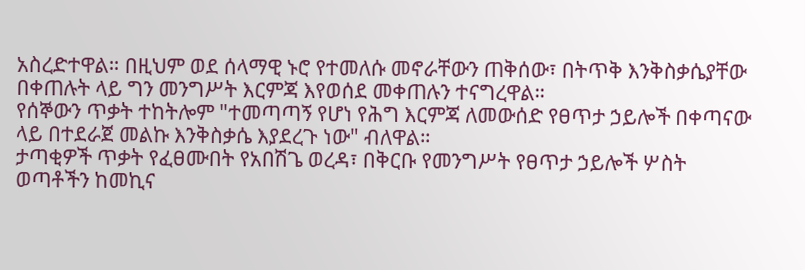አስረድተዋል። በዚህም ወደ ሰላማዊ ኑሮ የተመለሱ መኖራቸውን ጠቅሰው፣ በትጥቅ እንቅስቃሴያቸው በቀጠሉት ላይ ግን መንግሥት እርምጃ እየወሰደ መቀጠሉን ተናግረዋል።
የሰኞውን ጥቃት ተከትሎም "ተመጣጣኝ የሆነ የሕግ እርምጃ ለመውሰድ የፀጥታ ኃይሎች በቀጣናው ላይ በተደራጀ መልኩ እንቅስቃሴ እያደረጉ ነው" ብለዋል።
ታጣቂዎች ጥቃት የፈፀሙበት የአበሽጌ ወረዳ፣ በቅርቡ የመንግሥት የፀጥታ ኃይሎች ሦስት ወጣቶችን ከመኪና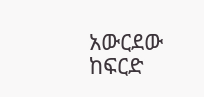አውርደው ከፍርድ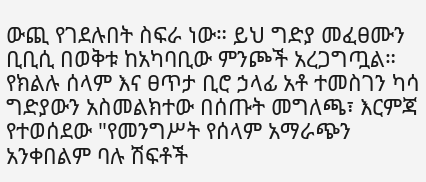ውጪ የገደሉበት ስፍራ ነው። ይህ ግድያ መፈፀሙን ቢቢሲ በወቅቱ ከአካባቢው ምንጮች አረጋግጧል።
የክልሉ ሰላም እና ፀጥታ ቢሮ ኃላፊ አቶ ተመስገን ካሳ ግድያውን አስመልክተው በሰጡት መግለጫ፣ እርምጃ የተወሰደው "የመንግሥት የሰላም አማራጭን አንቀበልም ባሉ ሽፍቶች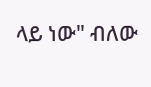ላይ ነው" ብለው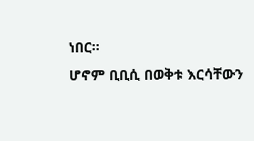ነበር።
ሆኖም ቢቢሲ በወቅቱ እርሳቸውን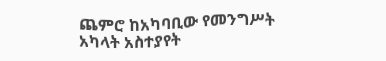ጨምሮ ከአካባቢው የመንግሥት አካላት አስተያየት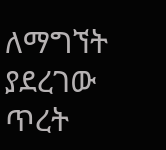ለማግኘት ያደረገው ጥረት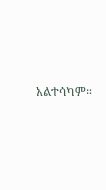አልተሳካም።